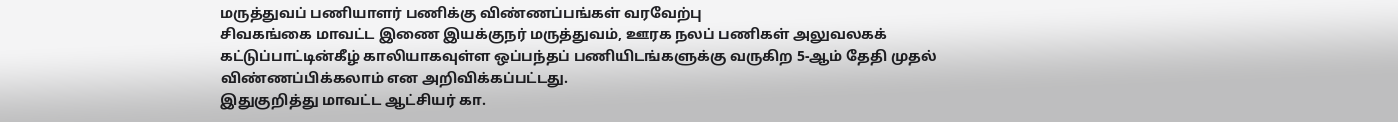மருத்துவப் பணியாளர் பணிக்கு விண்ணப்பங்கள் வரவேற்பு
சிவகங்கை மாவட்ட இணை இயக்குநர் மருத்துவம், ஊரக நலப் பணிகள் அலுவலகக் கட்டுப்பாட்டின்கீழ் காலியாகவுள்ள ஒப்பந்தப் பணியிடங்களுக்கு வருகிற 5-ஆம் தேதி முதல் விண்ணப்பிக்கலாம் என அறிவிக்கப்பட்டது.
இதுகுறித்து மாவட்ட ஆட்சியர் கா.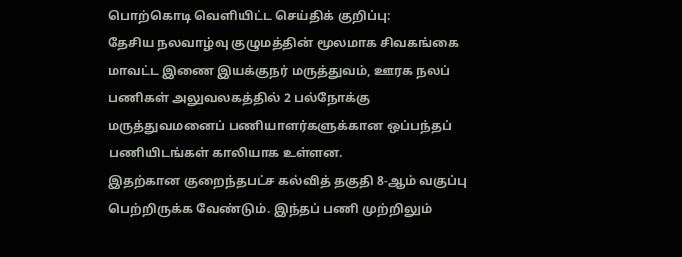பொற்கொடி வெளியிட்ட செய்திக் குறிப்பு:
தேசிய நலவாழ்வு குழுமத்தின் மூலமாக சிவகங்கை மாவட்ட இணை இயக்குநர் மருத்துவம், ஊரக நலப் பணிகள் அலுவலகத்தில் 2 பல்நோக்கு மருத்துவமனைப் பணியாளர்களுக்கான ஒப்பந்தப் பணியிடங்கள் காலியாக உள்ளன.
இதற்கான குறைந்தபட்ச கல்வித் தகுதி 8-ஆம் வகுப்பு பெற்றிருக்க வேண்டும். இந்தப் பணி முற்றிலும்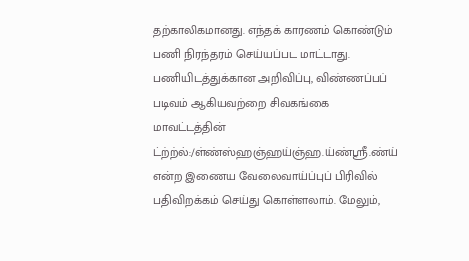தற்காலிகமானது. எந்தக் காரணம் கொண்டும் பணி நிரந்தரம் செய்யப்பட மாட்டாது. பணியிடத்துக்கான அறிவிப்பு, விண்ணப்பப் படிவம் ஆகியவற்றை சிவகங்கை மாவட்டத்தின் ட்ற்ற்ல்:/ள்ண்ஸ்ஹஞ்ஹய்ஞ்ஹ.ய்ண்ஸ்ரீ.ண்ய் என்ற இணைய வேலைவாய்ப்புப் பிரிவில் பதிவிறக்கம் செய்து கொள்ளலாம். மேலும்,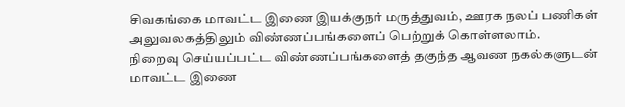சிவகங்கை மாவட்ட இணை இயக்குநர் மருத்துவம், ஊரக நலப் பணிகள் அலுவலகத்திலும் விண்ணப்பங்களைப் பெற்றுக் கொள்ளலாம்.
நிறைவு செய்யப்பட்ட விண்ணப்பங்களைத் தகுந்த ஆவண நகல்களுடன் மாவட்ட இணை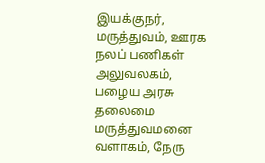இயக்குநர், மருத்துவம், ஊரக நலப் பணிகள் அலுவலகம், பழைய அரசு தலைமை மருத்துவமனை வளாகம், நேரு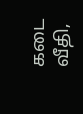கடை வீதி,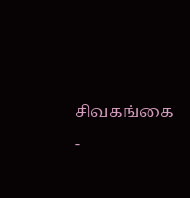சிவகங்கை -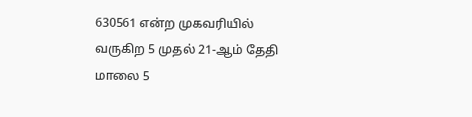630561 என்ற முகவரியில் வருகிற 5 முதல் 21-ஆம் தேதி மாலை 5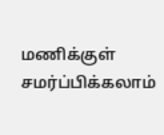மணிக்குள் சமர்ப்பிக்கலாம்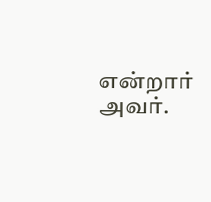என்றார் அவர்.